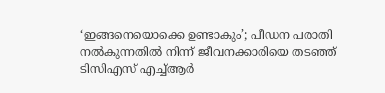‘ഇങ്ങനെയൊക്കെ ഉണ്ടാകും’; പീഡന പരാതി നൽകുന്നതിൽ നിന്ന് ജീവനക്കാരിയെ തടഞ്ഞ് ടിസിഎസ് എച്ച്ആർ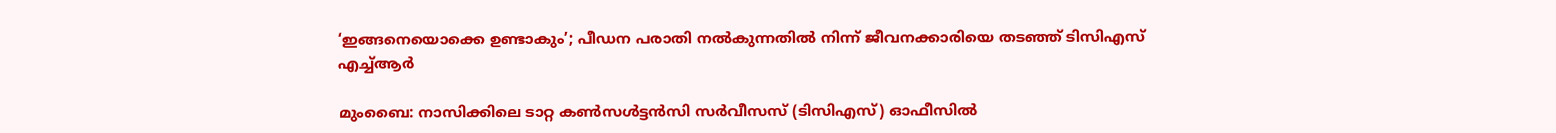‘ഇങ്ങനെയൊക്കെ ഉണ്ടാകും’; പീഡന പരാതി നൽകുന്നതിൽ നിന്ന് ജീവനക്കാരിയെ തടഞ്ഞ് ടിസിഎസ് എച്ച്ആർ

മുംബൈ: നാസിക്കിലെ ടാറ്റ കൺസൾട്ടൻസി സർവീസസ് (ടിസിഎസ്) ഓഫീസിൽ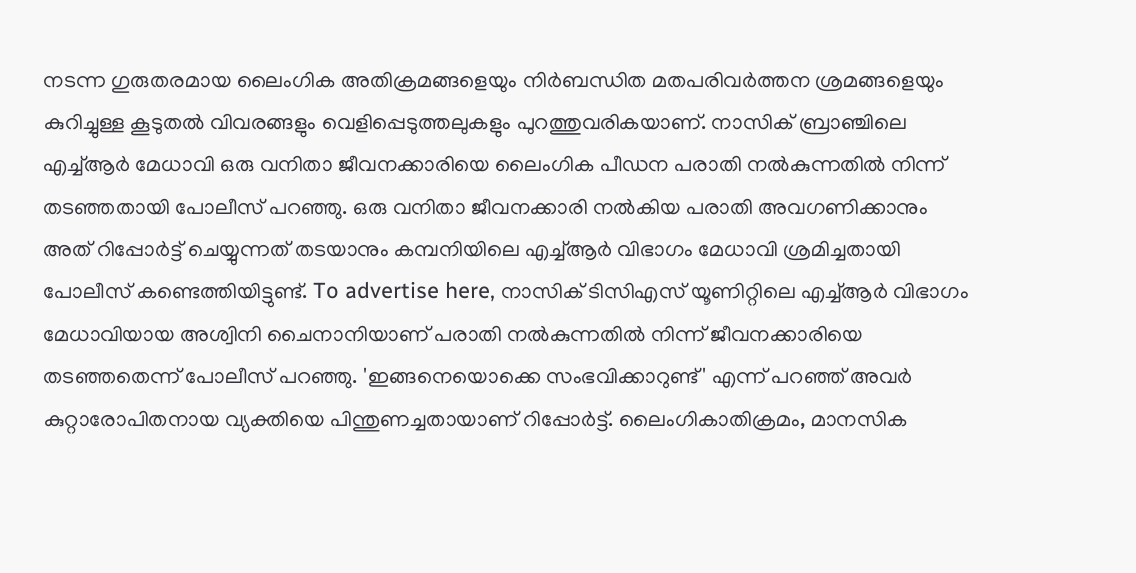നടന്ന ഗുരുതരമായ ലൈംഗിക അതിക്രമങ്ങളെയും നിർബന്ധിത മതപരിവർത്തന ശ്രമങ്ങളെയും കുറിച്ചുള്ള കൂടുതൽ വിവരങ്ങളും വെളിപ്പെടുത്തലുകളും പുറത്തുവരികയാണ്. നാസിക് ബ്രാഞ്ചിലെ എച്ച്ആർ മേധാവി ഒരു വനിതാ ജീവനക്കാരിയെ ലൈംഗിക പീഡന പരാതി നൽകുന്നതിൽ നിന്ന് തടഞ്ഞതായി പോലീസ് പറഞ്ഞു. ഒരു വനിതാ ജീവനക്കാരി നൽകിയ പരാതി അവഗണിക്കാനും അത് റിപ്പോർട്ട് ചെയ്യുന്നത് തടയാനും കമ്പനിയിലെ എച്ച്ആർ വിഭാഗം മേധാവി ശ്രമിച്ചതായി പോലീസ് കണ്ടെത്തിയിട്ടുണ്ട്. To advertise here, നാസിക് ടിസിഎസ് യൂണിറ്റിലെ എച്ച്ആർ വിഭാഗം മേധാവിയായ അശ്വിനി ചൈനാനിയാണ് പരാതി നൽകുന്നതിൽ നിന്ന് ജീവനക്കാരിയെ തടഞ്ഞതെന്ന് പോലീസ് പറഞ്ഞു. 'ഇങ്ങനെയൊക്കെ സംഭവിക്കാറുണ്ട്' എന്ന് പറഞ്ഞ് അവർ കുറ്റാരോപിതനായ വ്യക്തിയെ പിന്തുണച്ചതായാണ് റിപ്പോർട്ട്. ലൈംഗികാതിക്രമം, മാനസിക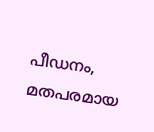പീഡനം, മതപരമായ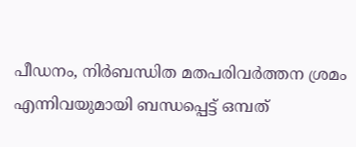പീഡനം, നിർബന്ധിത മതപരിവർത്തന ശ്രമം എന്നിവയുമായി ബന്ധപ്പെട്ട് ഒമ്പത്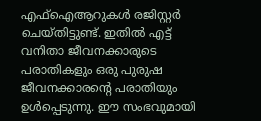എഫ്ഐആറുകൾ രജിസ്റ്റർ ചെയ്തിട്ടുണ്ട്. ഇതിൽ എട്ട് വനിതാ ജീവനക്കാരുടെ പരാതികളും ഒരു പുരുഷ ജീവനക്കാരന്റെ പരാതിയും ഉൾപ്പെടുന്നു. ഈ സംഭവുമായി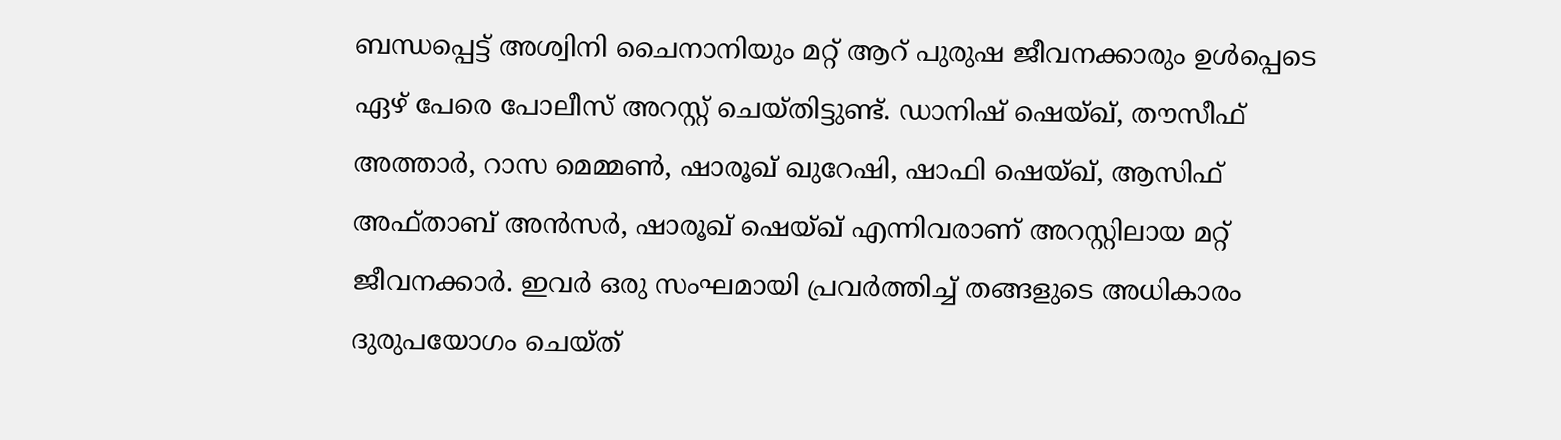ബന്ധപ്പെട്ട് അശ്വിനി ചൈനാനിയും മറ്റ് ആറ് പുരുഷ ജീവനക്കാരും ഉൾപ്പെടെ ഏഴ് പേരെ പോലീസ് അറസ്റ്റ് ചെയ്തിട്ടുണ്ട്. ഡാനിഷ് ഷെയ്ഖ്, തൗസീഫ് അത്താർ, റാസ മെമ്മൺ, ഷാരൂഖ് ഖുറേഷി, ഷാഫി ഷെയ്ഖ്, ആസിഫ് അഫ്താബ് അൻസർ, ഷാരൂഖ് ഷെയ്ഖ് എന്നിവരാണ് അറസ്റ്റിലായ മറ്റ് ജീവനക്കാർ. ഇവർ ഒരു സംഘമായി പ്രവർത്തിച്ച് തങ്ങളുടെ അധികാരം ദുരുപയോഗം ചെയ്ത്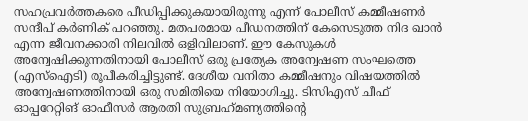സഹപ്രവർത്തകരെ പീഡിപ്പിക്കുകയായിരുന്നു എന്ന് പോലീസ് കമ്മീഷണർ സന്ദീപ് കർണിക് പറഞ്ഞു. മതപരമായ പീഡനത്തിന് കേസെടുത്ത നിദ ഖാൻ എന്ന ജീവനക്കാരി നിലവിൽ ഒളിവിലാണ്. ഈ കേസുകൾ അന്വേഷിക്കുന്നതിനായി പോലീസ് ഒരു പ്രത്യേക അന്വേഷണ സംഘത്തെ (എസ്‌ഐടി) രൂപീകരിച്ചിട്ടുണ്ട്. ദേശീയ വനിതാ കമ്മീഷനും വിഷയത്തിൽ അന്വേഷണത്തിനായി ഒരു സമിതിയെ നിയോഗിച്ചു. ടിസിഎസ് ചീഫ് ഓപ്പറേറ്റിങ് ഓഫീസർ ആരതി സുബ്രഹ്‌മണ്യത്തിന്റെ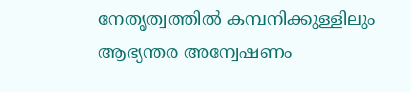നേതൃത്വത്തിൽ കമ്പനിക്കുള്ളിലും ആഭ്യന്തര അന്വേഷണം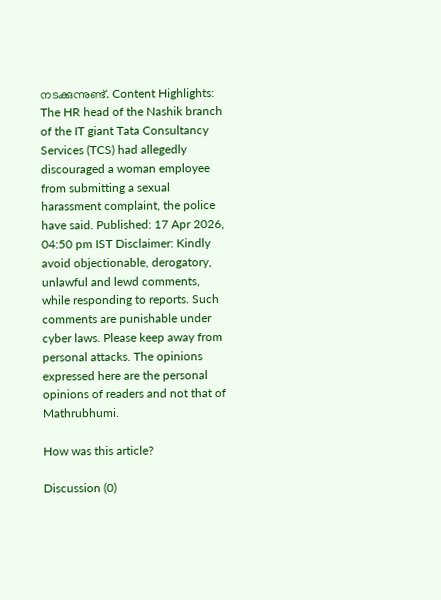നടക്കുന്നുണ്ട്. Content Highlights: The HR head of the Nashik branch of the IT giant Tata Consultancy Services (TCS) had allegedly discouraged a woman employee from submitting a sexual harassment complaint, the police have said. Published: 17 Apr 2026, 04:50 pm IST Disclaimer: Kindly avoid objectionable, derogatory, unlawful and lewd comments, while responding to reports. Such comments are punishable under cyber laws. Please keep away from personal attacks. The opinions expressed here are the personal opinions of readers and not that of Mathrubhumi.

How was this article?

Discussion (0)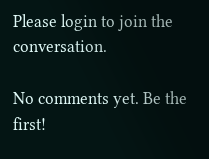Please login to join the conversation.

No comments yet. Be the first!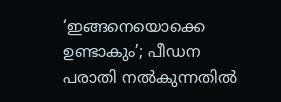‘ഇങ്ങനെയൊക്കെ ഉണ്ടാകും’; പീഡന പരാതി നൽകുന്നതിൽ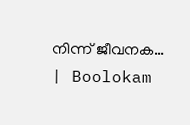നിന്ന് ജീവനക… | Boolokam